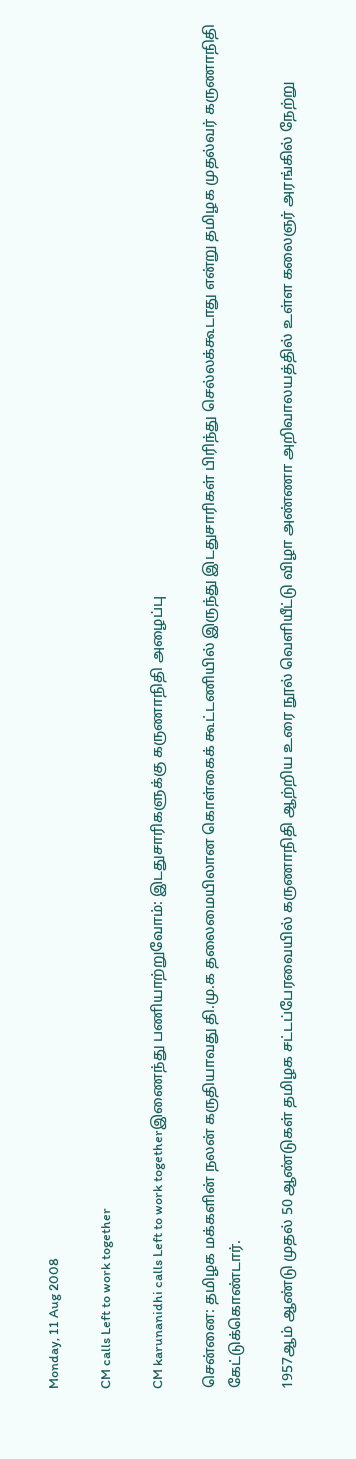Monday, 11 Aug 2008

CM calls Left to work together

CM karunanidhi calls Left to work togetherஇணைந்து பணியாற்றுவோம்: இடதுசாரிகளுக்கு கருணாநிதி அழைப்பு

சென்னை: தமிழக மக்களின் நலன் கருதியாவது தி.மு.க தலைமையிலான கொள்கைக் கூட்டணியில் இருந்து இடதுசாரிகள் பிரிந்து செல்லக்கூடாது என்று தமிழக முதல்வர் கருணாநிதி கேட்டுக்கொண்டார்.

1957ஆம் ஆண்டு முதல் 50 ஆண்டுகள் தமிழக சட்டப்பேரவையில் கருணாநிதி ஆற்றிய உரை நூல் வெளியீட்டு விழா அண்ணா அறிவாலயத்தில் உள்ள கலைஞர் அரங்கில் நேற்று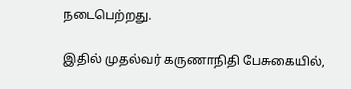நடைபெற்றது.

இதில் முதல்வர் கருணாநிதி பேசுகையில்,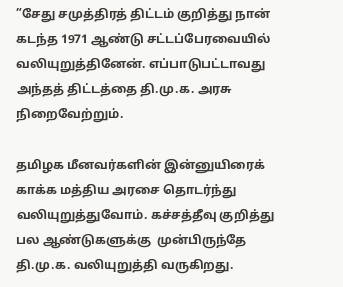”சேது சமுத்திரத் திட்டம் குறித்து நான் கடந்த 1971 ஆண்டு சட்டப்பேரவையில் வலியுறுத்தினேன். எப்பாடுபட்டாவது அந்தத் திட்டத்தை தி.மு.க. அரசு நிறைவேற்றும்.

தமிழக மீனவர்களின் இன்னுயிரைக் காக்க மத்திய அரசை தொடர்ந்து வலியுறுத்துவோம். கச்சத்தீவு குறித்து பல ஆண்டுகளுக்கு  முன்பிருந்தே தி.மு.க. வலியுறுத்தி வருகிறது.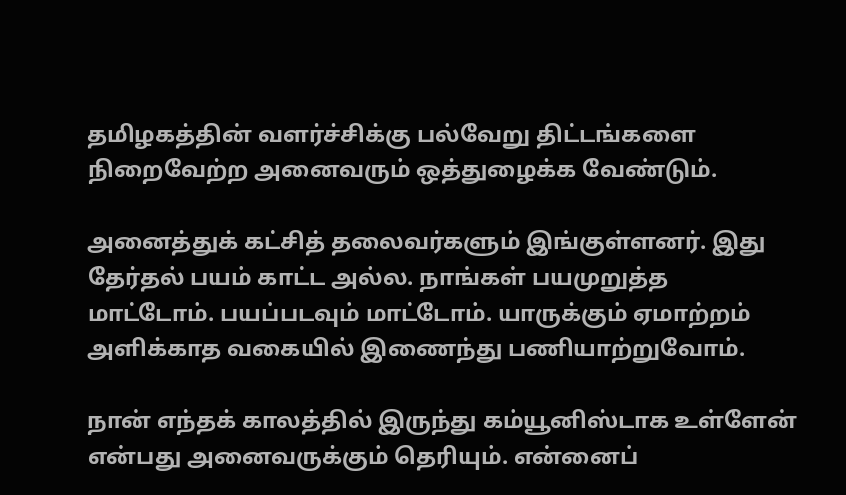தமிழகத்தின் வளர்ச்சிக்கு பல்வேறு திட்டங்களை நிறைவேற்ற அனைவரும் ஒத்துழைக்க வேண்டும்.

அனைத்துக் கட்சித் தலைவர்களும் இங்குள்ளனர். இது தேர்தல் பயம் காட்ட அல்ல. நாங்கள் பயமுறுத்த மாட்டோம். பயப்படவும் மாட்டோம். யாருக்கும் ஏமாற்றம் அளிக்காத வகையில் இணைந்து பணியாற்றுவோம்.

நான் எந்தக் காலத்தில் இருந்து கம்யூனிஸ்டாக உள்ளேன் என்பது அனைவருக்கும் தெரியும். என்னைப்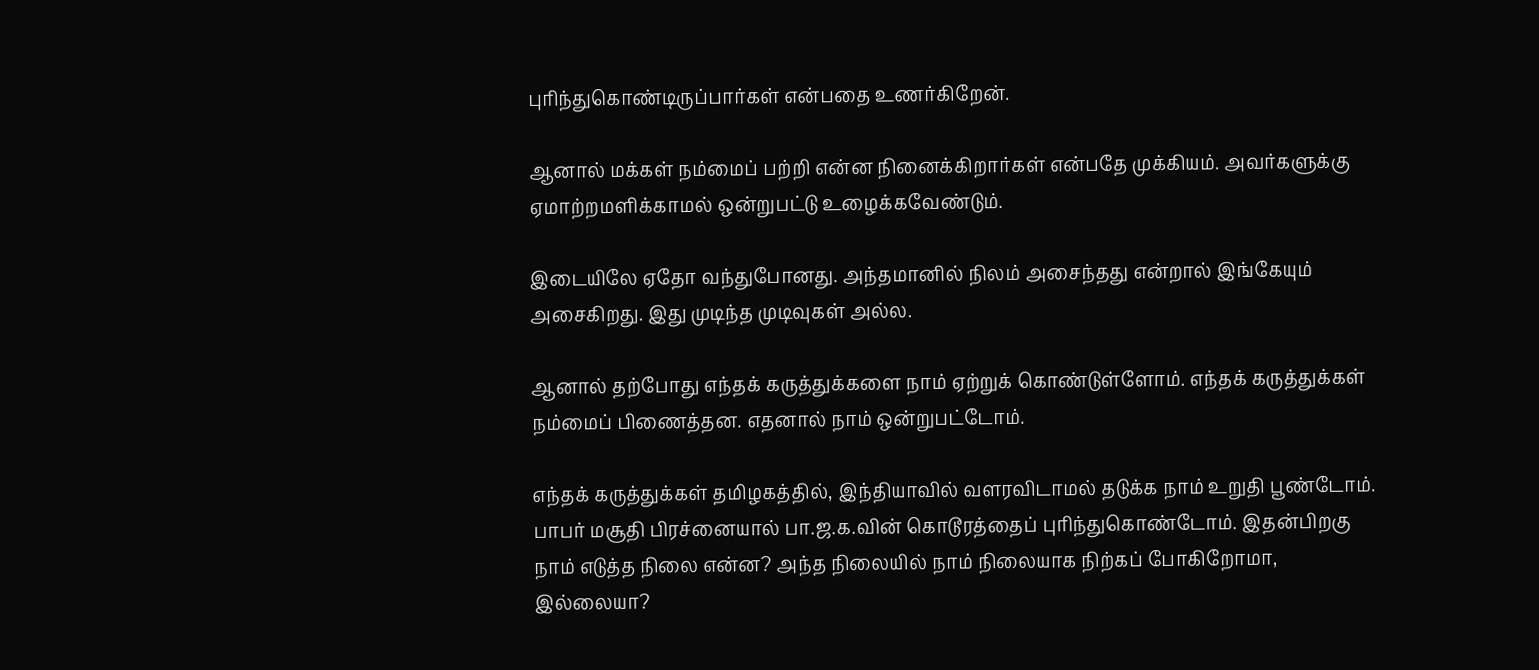புரிந்துகொண்டிருப்பார்கள் என்பதை உணர்கிறேன்.

ஆனால் மக்கள் நம்மைப் பற்றி என்ன நினைக்கிறார்கள் என்பதே முக்கியம். அவர்களுக்கு ஏமாற்றமளிக்காமல் ஒன்றுபட்டு உழைக்கவேண்டும்.

இடையிலே ஏதோ வந்துபோனது. அந்தமானில் நிலம் அசைந்தது என்றால் இங்கேயும் அசைகிறது. இது முடிந்த முடிவுகள் அல்ல.

ஆனால் தற்போது எந்தக் கருத்துக்களை நாம் ஏற்றுக் கொண்டுள்ளோம். எந்தக் கருத்துக்கள் நம்மைப் பிணைத்தன. எதனால் நாம் ஒன்றுபட்டோம்.

எந்தக் கருத்துக்கள் தமிழகத்தில், இந்தியாவில் வளரவிடாமல் தடுக்க நாம் உறுதி பூண்டோம். பாபர் மசூதி பிரச்னையால் பா.ஜ.க.வின் கொடூரத்தைப் புரிந்துகொண்டோம். இதன்பிறகு நாம் எடுத்த நிலை என்ன? அந்த நிலையில் நாம் நிலையாக நிற்கப் போகிறோமா, இல்லையா?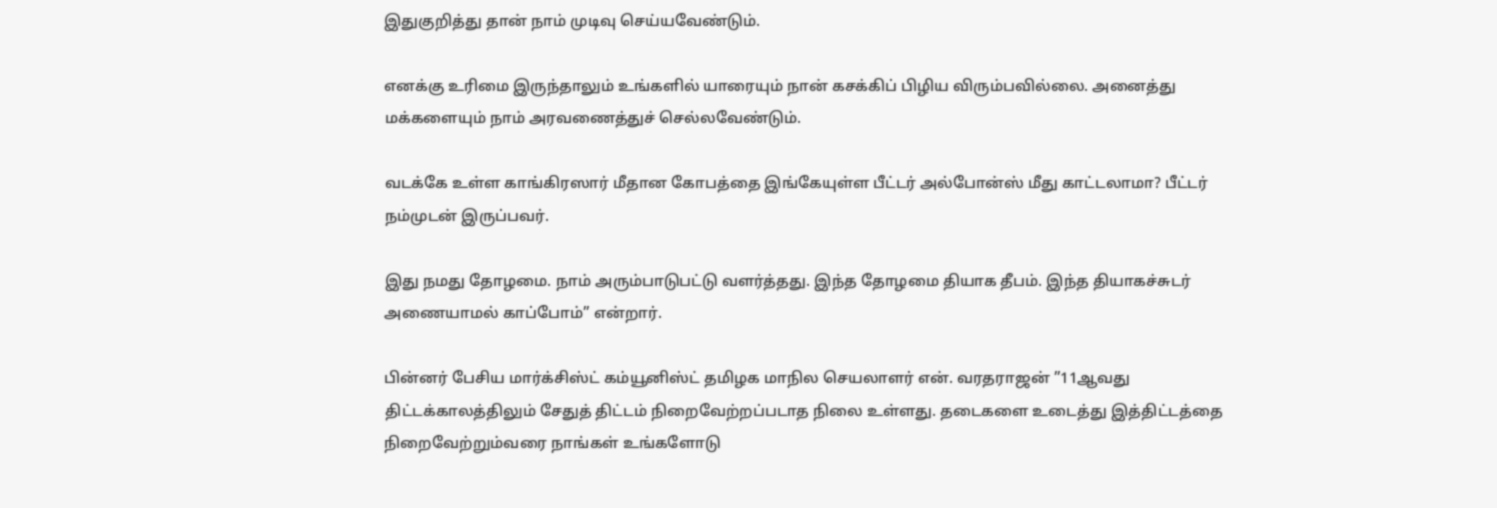இதுகுறித்து தான் நாம் முடிவு செய்யவேண்டும்.

எனக்கு உரிமை இருந்தாலும் உங்களில் யாரையும் நான் கசக்கிப் பிழிய விரும்பவில்லை. அனைத்து மக்களையும் நாம் அரவணைத்துச் செல்லவேண்டும்.

வடக்கே உள்ள காங்கிரஸார் மீதான கோபத்தை இங்கேயுள்ள பீட்டர் அல்போன்ஸ் மீது காட்டலாமா? பீட்டர் நம்முடன் இருப்பவர்.

இது நமது தோழமை. நாம் அரும்பாடுபட்டு வளர்த்தது. இந்த தோழமை தியாக தீபம். இந்த தியாகச்சுடர் அணையாமல் காப்போம்” என்றார்.

பின்னர் பேசிய மார்க்சிஸ்ட் கம்யூனிஸ்ட் தமிழக மாநில செயலாளர் என். வரதராஜன் ”11ஆவது திட்டக்காலத்திலும் சேதுத் திட்டம் நிறைவேற்றப்படாத நிலை உள்ளது. தடைகளை உடைத்து இத்திட்டத்தை நிறைவேற்றும்வரை நாங்கள் உங்களோடு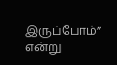இருப்போம்” என்று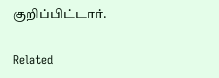குறிப்பிட்டார்.

Related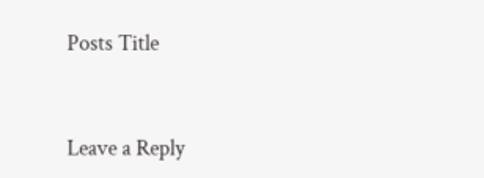Posts Title


Leave a Reply